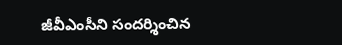జీవీఎంసీని సందర్శించిన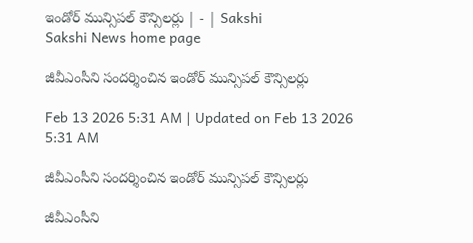ఇండోర్‌ మున్సిపల్‌ కౌన్సిలర్లు | - | Sakshi
Sakshi News home page

జీవీఎంసీని సందర్శించిన ఇండోర్‌ మున్సిపల్‌ కౌన్సిలర్లు

Feb 13 2026 5:31 AM | Updated on Feb 13 2026 5:31 AM

జీవీఎంసీని సందర్శించిన ఇండోర్‌ మున్సిపల్‌ కౌన్సిలర్లు

జీవీఎంసీని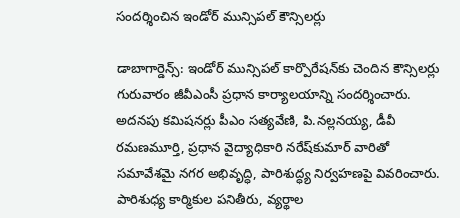సందర్శించిన ఇండోర్‌ మున్సిపల్‌ కౌన్సిలర్లు

డాబాగార్డెన్స్‌: ఇండోర్‌ మున్సిపల్‌ కార్పొరేషన్‌కు చెందిన కౌన్సిలర్లు గురువారం జీవీఎంసీ ప్రధాన కార్యాలయాన్ని సందర్శించారు. అదనపు కమిషనర్లు పీఎం సత్యవేణి, పి.నల్లనయ్య, డీవీ రమణమూర్తి, ప్రధాన వైద్యాధికారి నరేష్‌కుమార్‌ వారితో సమావేశమై నగర అభివృద్ధి, పారిశుద్ధ్య నిర్వహణపై వివరించారు. పారిశుధ్య కార్మికుల పనితీరు, వ్యర్థాల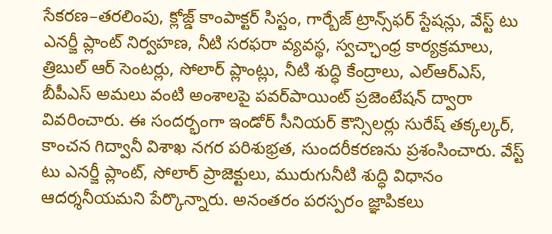సేకరణ–తరలింపు, క్లోజ్డ్‌ కాంపాక్టర్‌ సిస్టం, గార్బేజ్‌ ట్రాన్స్‌ఫర్‌ స్టేషన్లు, వేస్ట్‌ టు ఎనర్జీ ప్లాంట్‌ నిర్వహణ, నీటి సరఫరా వ్యవస్థ, స్వచ్ఛాంధ్ర కార్యక్రమాలు, త్రిబుల్‌ ఆర్‌ సెంటర్లు, సోలార్‌ ప్లాంట్లు, నీటి శుద్ధి కేంద్రాలు, ఎల్‌ఆర్‌ఎస్‌, బీపీఎస్‌ అమలు వంటి అంశాలపై పవర్‌పాయింట్‌ ప్రజెంటేషన్‌ ద్వారా వివరించారు. ఈ సందర్భంగా ఇండోర్‌ సీనియర్‌ కౌన్సిలర్లు సురేష్‌ తక్కల్కర్‌, కాంచన గిద్వానీ విశాఖ నగర పరిశుభ్రత, సుందరీకరణను ప్రశంసించారు. వేస్ట్‌ టు ఎనర్జీ ప్లాంట్‌, సోలార్‌ ప్రాజెక్టులు, మురుగునీటి శుద్ధి విధానం ఆదర్శనీయమని పేర్కొన్నారు. అనంతరం పరస్పరం జ్ఞాపికలు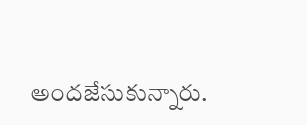అందజేసుకున్నారు.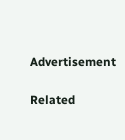Advertisement

Related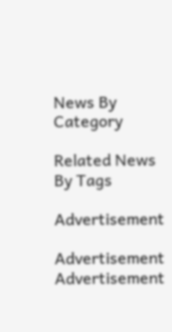News By Category

Related News By Tags

Advertisement

Advertisement
Advertisement